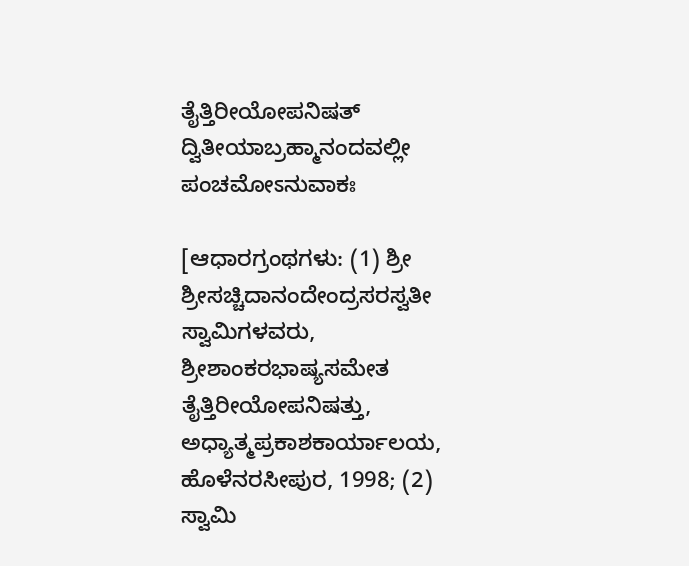ತೈತ್ತಿರೀಯೋಪನಿಷತ್ ದ್ವಿತೀಯಾಬ್ರಹ್ಮಾನಂದವಲ್ಲೀ ಪಂಚಮೋಽನುವಾಕಃ

[ಆಧಾರಗ್ರಂಥಗಳು: (1) ಶ್ರೀ ಶ್ರೀಸಚ್ಚಿದಾನಂದೇಂದ್ರಸರಸ್ವತೀ ಸ್ವಾಮಿಗಳವರು, ಶ್ರೀಶಾಂಕರಭಾಷ್ಯಸಮೇತ ತೈತ್ತಿರೀಯೋಪನಿಷತ್ತು, ಅಧ್ಯಾತ್ಮಪ್ರಕಾಶಕಾರ್ಯಾಲಯ, ಹೊಳೆನರಸೀಪುರ, 1998; (2) ಸ್ವಾಮಿ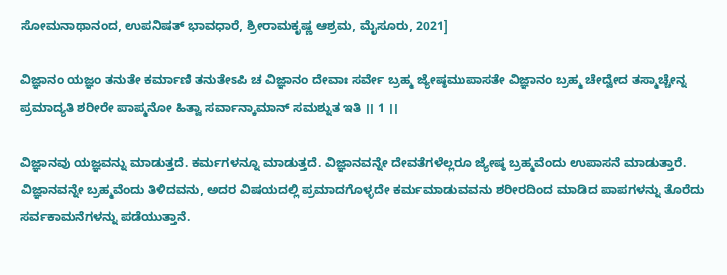ಸೋಮನಾಥಾನಂದ, ಉಪನಿಷತ್ ಭಾವಧಾರೆ, ಶ್ರೀರಾಮಕೃಷ್ಣ ಆಶ್ರಮ, ಮೈಸೂರು, 2021]

ವಿಜ್ಞಾನಂ ಯಜ್ಞಂ ತನುತೇ ಕರ್ಮಾಣಿ ತನುತೇಽಪಿ ಚ ವಿಜ್ಞಾನಂ ದೇವಾಃ ಸರ್ವೇ ಬ್ರಹ್ಮ ಜ್ಯೇಷ್ಠಮುಪಾಸತೇ ವಿಜ್ಞಾನಂ ಬ್ರಹ್ಮ ಚೇದ್ವೇದ ತಸ್ಮಾಚ್ಚೇನ್ನ ಪ್ರಮಾದ್ಯತಿ ಶರೀರೇ ಪಾಪ್ಮನೋ ಹಿತ್ವಾ ಸರ್ವಾನ್ಕಾಮಾನ್ ಸಮಶ್ನುತ ಇತಿ ।। 1 ।।

ವಿಜ್ಞಾನವು ಯಜ್ಞವನ್ನು ಮಾಡುತ್ತದೆ. ಕರ್ಮಗಳನ್ನೂ ಮಾಡುತ್ತದೆ. ವಿಜ್ಞಾನವನ್ನೇ ದೇವತೆಗಳೆಲ್ಲರೂ ಜ್ಯೇಷ್ಠ ಬ್ರಹ್ಮವೆಂದು ಉಪಾಸನೆ ಮಾಡುತ್ತಾರೆ. ವಿಜ್ಞಾನವನ್ನೇ ಬ್ರಹ್ಮವೆಂದು ತಿಳಿದವನು, ಅದರ ವಿಷಯದಲ್ಲಿ ಪ್ರಮಾದಗೊಳ್ಳದೇ ಕರ್ಮಮಾಡುವವನು ಶರೀರದಿಂದ ಮಾಡಿದ ಪಾಪಗಳನ್ನು ತೊರೆದು ಸರ್ವಕಾಮನೆಗಳನ್ನು ಪಡೆಯುತ್ತಾನೆ.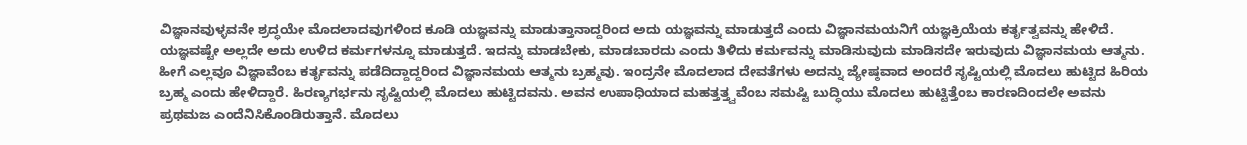ವಿಜ್ಞಾನವುಳ್ಳವನೇ ಶ್ರದ್ಧಯೇ ಮೊದಲಾದವುಗಳಿಂದ ಕೂಡಿ ಯಜ್ಞವನ್ನು ಮಾಡುತ್ತಾನಾದ್ದರಿಂದ ಅದು ಯಜ್ಞವನ್ನು ಮಾಡುತ್ತದೆ ಎಂದು ವಿಜ್ಞಾನಮಯನಿಗೆ ಯಜ್ಞಕ್ರಿಯೆಯ ಕರ್ತೃತ್ವವನ್ನು ಹೇಳಿದೆ. ಯಜ್ಞವಷ್ಟೇ ಅಲ್ಲದೇ ಅದು ಉಳಿದ ಕರ್ಮಗಳನ್ನೂ ಮಾಡುತ್ತದೆ. ಇದನ್ನು ಮಾಡಬೇಕು, ಮಾಡಬಾರದು ಎಂದು ತಿಳಿದು ಕರ್ಮವನ್ನು ಮಾಡಿಸುವುದು ಮಾಡಿಸದೇ ಇರುವುದು ವಿಜ್ಞಾನಮಯ ಆತ್ಮನು. ಹೀಗೆ ಎಲ್ಲವೂ ವಿಜ್ಞಾವೆಂಬ ಕರ್ತೃವನ್ನು ಪಡೆದಿದ್ದಾದ್ದರಿಂದ ವಿಜ್ಞಾನಮಯ ಆತ್ಮನು ಬ್ರಹ್ಮವು. ಇಂದ್ರನೇ ಮೊದಲಾದ ದೇವತೆಗಳು ಅದನ್ನು ಜ್ಯೇಷ್ಠವಾದ ಅಂದರೆ ಸೃಷ್ಟಿಯಲ್ಲಿ ಮೊದಲು ಹುಟ್ಟಿದ ಹಿರಿಯ ಬ್ರಹ್ಮ ಎಂದು ಹೇಳಿದ್ದಾರೆ. ಹಿರಣ್ಯಗರ್ಭನು ಸೃಷ್ಟಿಯಲ್ಲಿ ಮೊದಲು ಹುಟ್ಟಿದವನು. ಅವನ ಉಪಾಧಿಯಾದ ಮಹತ್ತತ್ತ್ವವೆಂಬ ಸಮಷ್ಟಿ ಬುದ್ಧಿಯು ಮೊದಲು ಹುಟ್ಟಿತ್ತೆಂಬ ಕಾರಣದಿಂದಲೇ ಅವನು ಪ್ರಥಮಜ ಎಂದೆನಿಸಿಕೊಂಡಿರುತ್ತಾನೆ. ಮೊದಲು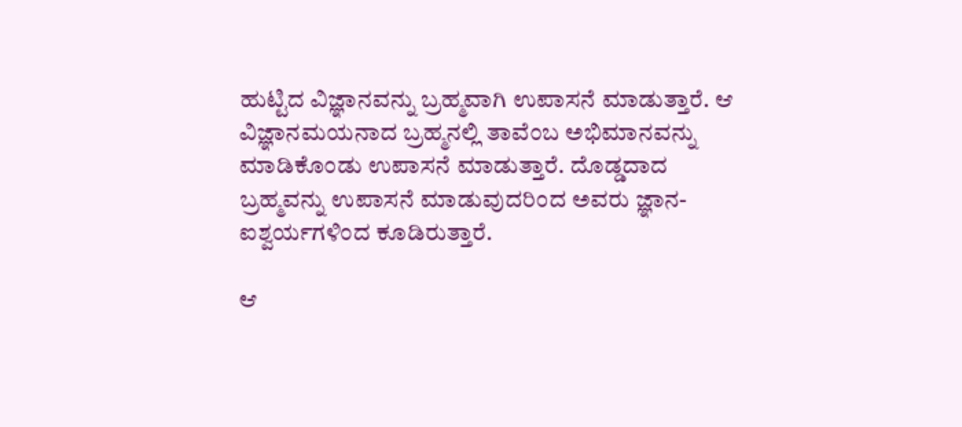ಹುಟ್ಟಿದ ವಿಜ್ಞಾನವನ್ನು ಬ್ರಹ್ಮವಾಗಿ ಉಪಾಸನೆ ಮಾಡುತ್ತಾರೆ. ಆ ವಿಜ್ಞಾನಮಯನಾದ ಬ್ರಹ್ಮನಲ್ಲಿ ತಾವೆಂಬ ಅಭಿಮಾನವನ್ನು ಮಾಡಿಕೊಂಡು ಉಪಾಸನೆ ಮಾಡುತ್ತಾರೆ. ದೊಡ್ಡದಾದ ಬ್ರಹ್ಮವನ್ನು ಉಪಾಸನೆ ಮಾಡುವುದರಿಂದ ಅವರು ಜ್ಞಾನ-ಐಶ್ವರ್ಯಗಳಿಂದ ಕೂಡಿರುತ್ತಾರೆ.

ಆ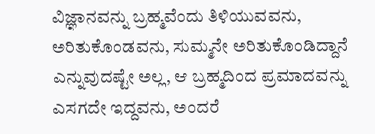ವಿಜ್ಞಾನವನ್ನು ಬ್ರಹ್ಮವೆಂದು ತಿಳಿಯುವವನು, ಅರಿತುಕೊಂಡವನು, ಸುಮ್ಮನೇ ಅರಿತುಕೊಂಡಿದ್ದಾನೆ ಎನ್ನುವುದಷ್ಟೇ ಅಲ್ಲ, ಆ ಬ್ರಹ್ಮದಿಂದ ಪ್ರಮಾದವನ್ನು ಎಸಗದೇ ಇದ್ದವನು, ಅಂದರೆ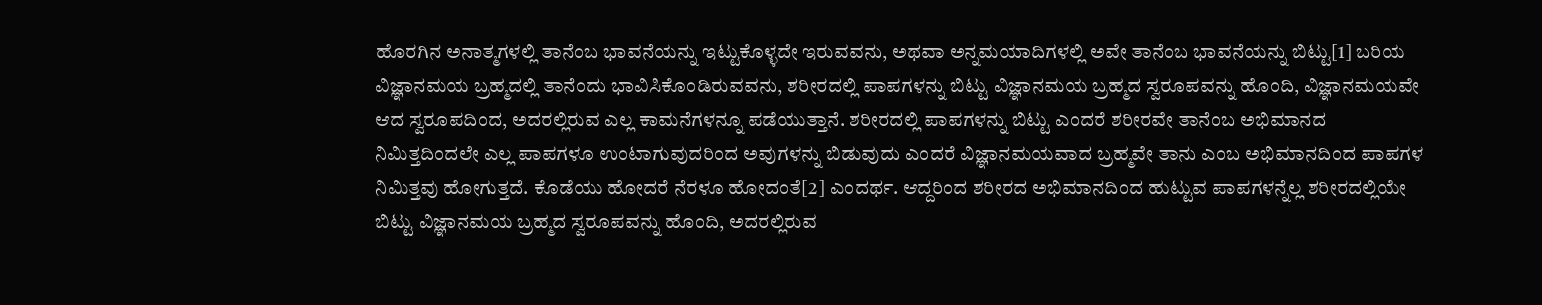ಹೊರಗಿನ ಅನಾತ್ಮಗಳಲ್ಲಿ ತಾನೆಂಬ ಭಾವನೆಯನ್ನು ಇಟ್ಟುಕೊಳ್ಳದೇ ಇರುವವನು, ಅಥವಾ ಅನ್ನಮಯಾದಿಗಳಲ್ಲಿ ಅವೇ ತಾನೆಂಬ ಭಾವನೆಯನ್ನು ಬಿಟ್ಟು[1] ಬರಿಯ ವಿಜ್ಞಾನಮಯ ಬ್ರಹ್ಮದಲ್ಲಿ ತಾನೆಂದು ಭಾವಿಸಿಕೊಂಡಿರುವವನು, ಶರೀರದಲ್ಲಿ ಪಾಪಗಳನ್ನು ಬಿಟ್ಟು ವಿಜ್ಞಾನಮಯ ಬ್ರಹ್ಮದ ಸ್ವರೂಪವನ್ನು ಹೊಂದಿ, ವಿಜ್ಞಾನಮಯವೇ ಆದ ಸ್ವರೂಪದಿಂದ, ಅದರಲ್ಲಿರುವ ಎಲ್ಲ ಕಾಮನೆಗಳನ್ನೂ ಪಡೆಯುತ್ತಾನೆ. ಶರೀರದಲ್ಲಿ ಪಾಪಗಳನ್ನು ಬಿಟ್ಟು ಎಂದರೆ ಶರೀರವೇ ತಾನೆಂಬ ಅಭಿಮಾನದ ನಿಮಿತ್ತದಿಂದಲೇ ಎಲ್ಲ ಪಾಪಗಳೂ ಉಂಟಾಗುವುದರಿಂದ ಅವುಗಳನ್ನು ಬಿಡುವುದು ಎಂದರೆ ವಿಜ್ಞಾನಮಯವಾದ ಬ್ರಹ್ಮವೇ ತಾನು ಎಂಬ ಅಭಿಮಾನದಿಂದ ಪಾಪಗಳ ನಿಮಿತ್ತವು ಹೋಗುತ್ತದೆ. ಕೊಡೆಯು ಹೋದರೆ ನೆರಳೂ ಹೋದಂತೆ[2] ಎಂದರ್ಥ. ಆದ್ದರಿಂದ ಶರೀರದ ಅಭಿಮಾನದಿಂದ ಹುಟ್ಟುವ ಪಾಪಗಳನ್ನೆಲ್ಲ ಶರೀರದಲ್ಲಿಯೇ ಬಿಟ್ಟು ವಿಜ್ಞಾನಮಯ ಬ್ರಹ್ಮದ ಸ್ವರೂಪವನ್ನು ಹೊಂದಿ, ಅದರಲ್ಲಿರುವ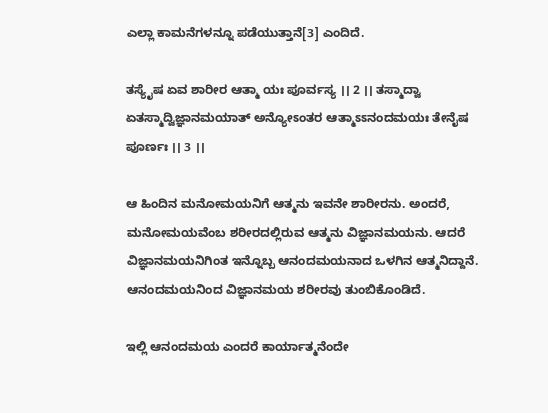ಎಲ್ಲಾ ಕಾಮನೆಗಳನ್ನೂ ಪಡೆಯುತ್ತಾನೆ[3] ಎಂದಿದೆ.

ತಸ್ಯೈಷ ಏವ ಶಾರೀರ ಆತ್ಮಾ ಯಃ ಪೂರ್ವಸ್ಯ ।। 2 ।। ತಸ್ಮಾದ್ವಾ ಏತಸ್ಮಾದ್ವಿಜ್ಞಾನಮಯಾತ್ ಅನ್ಯೋಽಂತರ ಆತ್ಮಾಽಽನಂದಮಯಃ ತೇನೈಷ ಪೂರ್ಣಃ ।। 3 ।।

ಆ ಹಿಂದಿನ ಮನೋಮಯನಿಗೆ ಆತ್ಮನು ಇವನೇ ಶಾರೀರನು. ಅಂದರೆ, ಮನೋಮಯವೆಂಬ ಶರೀರದಲ್ಲಿರುವ ಆತ್ಮನು ವಿಜ್ಞಾನಮಯನು. ಆದರೆ ವಿಜ್ಞಾನಮಯನಿಗಿಂತ ಇನ್ನೊಬ್ಬ ಆನಂದಮಯನಾದ ಒಳಗಿನ ಆತ್ಮನಿದ್ದಾನೆ. ಆನಂದಮಯನಿಂದ ವಿಜ್ಞಾನಮಯ ಶರೀರವು ತುಂಬಿಕೊಂಡಿದೆ.

ಇಲ್ಲಿ ಆನಂದಮಯ ಎಂದರೆ ಕಾರ್ಯಾತ್ಮನೆಂದೇ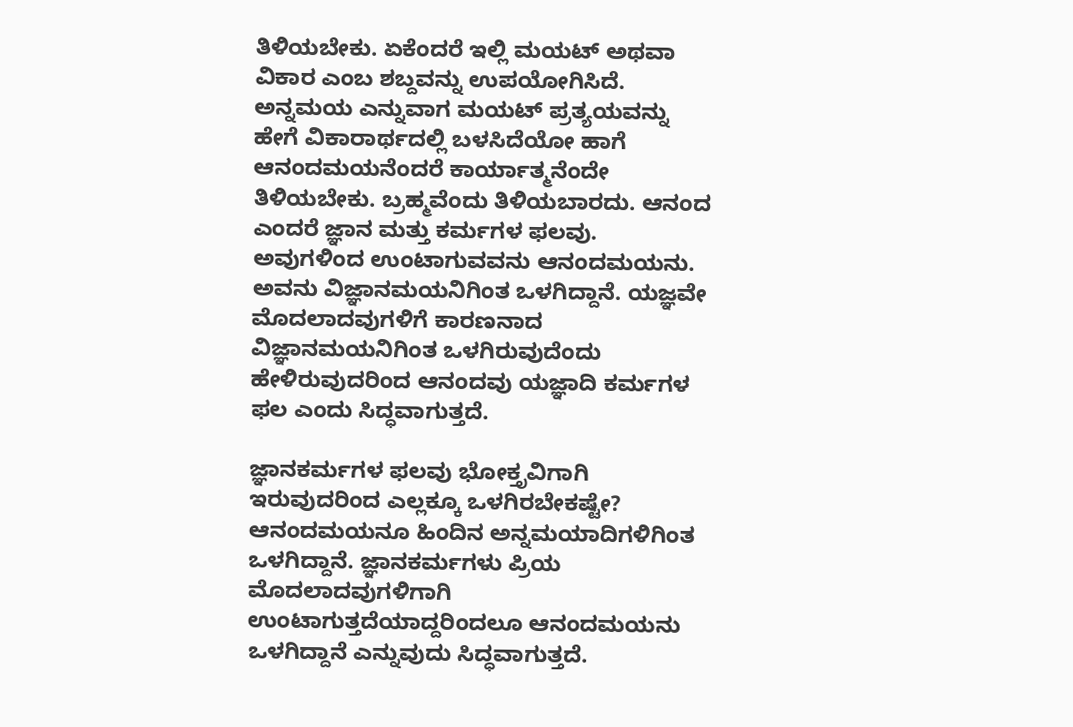ತಿಳಿಯಬೇಕು. ಏಕೆಂದರೆ ಇಲ್ಲಿ ಮಯಟ್ ಅಥವಾ ವಿಕಾರ ಎಂಬ ಶಬ್ದವನ್ನು ಉಪಯೋಗಿಸಿದೆ. ಅನ್ನಮಯ ಎನ್ನುವಾಗ ಮಯಟ್ ಪ್ರತ್ಯಯವನ್ನು ಹೇಗೆ ವಿಕಾರಾರ್ಥದಲ್ಲಿ ಬಳಸಿದೆಯೋ ಹಾಗೆ ಆನಂದಮಯನೆಂದರೆ ಕಾರ್ಯಾತ್ಮನೆಂದೇ ತಿಳಿಯಬೇಕು. ಬ್ರಹ್ಮವೆಂದು ತಿಳಿಯಬಾರದು. ಆನಂದ ಎಂದರೆ ಜ್ಞಾನ ಮತ್ತು ಕರ್ಮಗಳ ಫಲವು. ಅವುಗಳಿಂದ ಉಂಟಾಗುವವನು ಆನಂದಮಯನು. ಅವನು ವಿಜ್ಞಾನಮಯನಿಗಿಂತ ಒಳಗಿದ್ದಾನೆ. ಯಜ್ಞವೇ ಮೊದಲಾದವುಗಳಿಗೆ ಕಾರಣನಾದ ವಿಜ್ಞಾನಮಯನಿಗಿಂತ ಒಳಗಿರುವುದೆಂದು ಹೇಳಿರುವುದರಿಂದ ಆನಂದವು ಯಜ್ಞಾದಿ ಕರ್ಮಗಳ ಫಲ ಎಂದು ಸಿದ್ಧವಾಗುತ್ತದೆ.

ಜ್ಞಾನಕರ್ಮಗಳ ಫಲವು ಭೋಕ್ತೃವಿಗಾಗಿ ಇರುವುದರಿಂದ ಎಲ್ಲಕ್ಕೂ ಒಳಗಿರಬೇಕಷ್ಟೇ? ಆನಂದಮಯನೂ ಹಿಂದಿನ ಅನ್ನಮಯಾದಿಗಳಿಗಿಂತ ಒಳಗಿದ್ದಾನೆ. ಜ್ಞಾನಕರ್ಮಗಳು ಪ್ರಿಯ ಮೊದಲಾದವುಗಳಿಗಾಗಿ ಉಂಟಾಗುತ್ತದೆಯಾದ್ದರಿಂದಲೂ ಆನಂದಮಯನು ಒಳಗಿದ್ದಾನೆ ಎನ್ನುವುದು ಸಿದ್ಧವಾಗುತ್ತದೆ.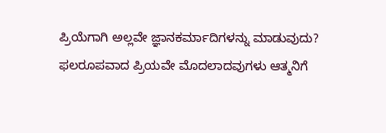ಪ್ರಿಯೆಗಾಗಿ ಅಲ್ಲವೇ ಜ್ಞಾನಕರ್ಮಾದಿಗಳನ್ನು ಮಾಡುವುದು? ಫಲರೂಪವಾದ ಪ್ರಿಯವೇ ಮೊದಲಾದವುಗಳು ಆತ್ಮನಿಗೆ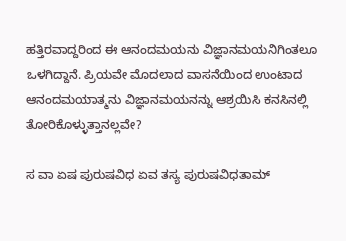ಹತ್ತಿರವಾದ್ದರಿಂದ ಈ ಆನಂದಮಯನು ವಿಜ್ಞಾನಮಯನಿಗಿಂತಲೂ ಒಳಗಿದ್ದಾನೆ. ಪ್ರಿಯವೇ ಮೊದಲಾದ ವಾಸನೆಯಿಂದ ಉಂಟಾದ ಆನಂದಮಯಾತ್ಮನು ವಿಜ್ಞಾನಮಯನನ್ನು ಆಶ್ರಯಿಸಿ ಕನಸಿನಲ್ಲಿ ತೋರಿಕೊಳ್ಳುತ್ತಾನಲ್ಲವೇ?

ಸ ವಾ ಏಷ ಪುರುಷವಿಧ ಏವ ತಸ್ಯ ಪುರುಷವಿಧತಾಮ್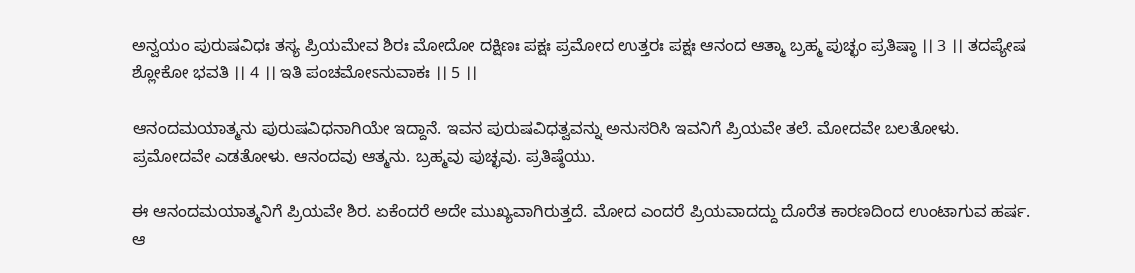ಅನ್ವಯಂ ಪುರುಷವಿಧಃ ತಸ್ಯ ಪ್ರಿಯಮೇವ ಶಿರಃ ಮೋದೋ ದಕ್ಷಿಣಃ ಪಕ್ಷಃ ಪ್ರಮೋದ ಉತ್ತರಃ ಪಕ್ಷಃ ಆನಂದ ಆತ್ಮಾ ಬ್ರಹ್ಮ ಪುಚ್ಛಂ ಪ್ರತಿಷ್ಠಾ ।। 3 ।। ತದಪ್ಯೇಷ ಶ್ಲೋಕೋ ಭವತಿ ।। 4 ।। ಇತಿ ಪಂಚಮೋಽನುವಾಕಃ ।। 5 ।।

ಆನಂದಮಯಾತ್ಮನು ಪುರುಷವಿಧನಾಗಿಯೇ ಇದ್ದಾನೆ. ಇವನ ಪುರುಷವಿಧತ್ವವನ್ನು ಅನುಸರಿಸಿ ಇವನಿಗೆ ಪ್ರಿಯವೇ ತಲೆ. ಮೋದವೇ ಬಲತೋಳು. ಪ್ರಮೋದವೇ ಎಡತೋಳು. ಆನಂದವು ಆತ್ಮನು. ಬ್ರಹ್ಮವು ಪುಚ್ಛವು. ಪ್ರತಿಷ್ಠೆಯು.

ಈ ಆನಂದಮಯಾತ್ಮನಿಗೆ ಪ್ರಿಯವೇ ಶಿರ. ಏಕೆಂದರೆ ಅದೇ ಮುಖ್ಯವಾಗಿರುತ್ತದೆ. ಮೋದ ಎಂದರೆ ಪ್ರಿಯವಾದದ್ದು ದೊರೆತ ಕಾರಣದಿಂದ ಉಂಟಾಗುವ ಹರ್ಷ. ಆ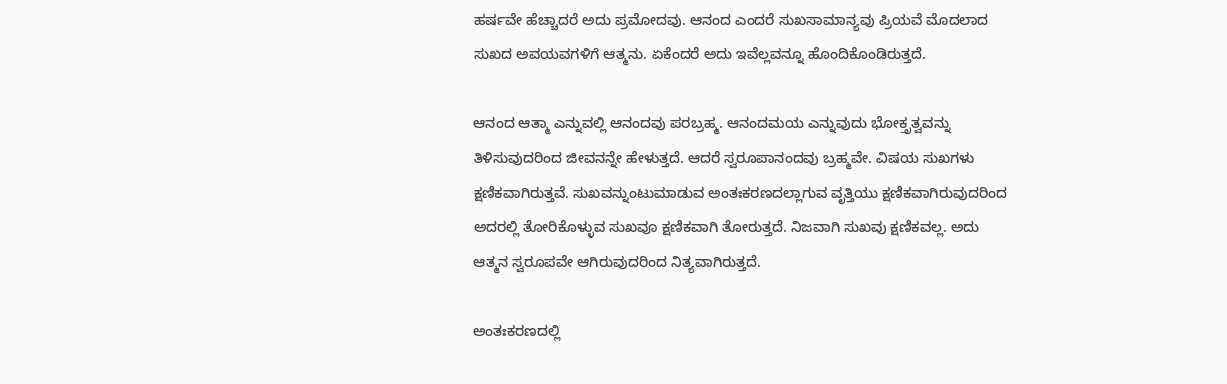ಹರ್ಷವೇ ಹೆಚ್ಚಾದರೆ ಅದು ಪ್ರಮೋದವು. ಆನಂದ ಎಂದರೆ ಸುಖಸಾಮಾನ್ಯವು ಪ್ರಿಯವೆ ಮೊದಲಾದ ಸುಖದ ಅವಯವಗಳಿಗೆ ಆತ್ಮನು. ಏಕೆಂದರೆ ಅದು ಇವೆಲ್ಲವನ್ನೂ ಹೊಂದಿಕೊಂಡಿರುತ್ತದೆ.

ಆನಂದ ಆತ್ಮಾ ಎನ್ನುವಲ್ಲಿ ಆನಂದವು ಪರಬ್ರಹ್ಮ. ಆನಂದಮಯ ಎನ್ನುವುದು ಭೋಕ್ತೃತ್ವವನ್ನು ತಿಳಿಸುವುದರಿಂದ ಜೀವನನ್ನೇ ಹೇಳುತ್ತದೆ. ಆದರೆ ಸ್ವರೂಪಾನಂದವು ಬ್ರಹ್ಮವೇ. ವಿಷಯ ಸುಖಗಳು ಕ್ಷಣಿಕವಾಗಿರುತ್ತವೆ. ಸುಖವನ್ನುಂಟುಮಾಡುವ ಅಂತಃಕರಣದಲ್ಲಾಗುವ ವೃತ್ತಿಯು ಕ್ಷಣಿಕವಾಗಿರುವುದರಿಂದ ಅದರಲ್ಲಿ ತೋರಿಕೊಳ್ಳುವ ಸುಖವೂ ಕ್ಷಣಿಕವಾಗಿ ತೋರುತ್ತದೆ. ನಿಜವಾಗಿ ಸುಖವು ಕ್ಷಣಿಕವಲ್ಲ. ಅದು ಆತ್ಮನ ಸ್ವರೂಪವೇ ಆಗಿರುವುದರಿಂದ ನಿತ್ಯವಾಗಿರುತ್ತದೆ.

ಅಂತಃಕರಣದಲ್ಲಿ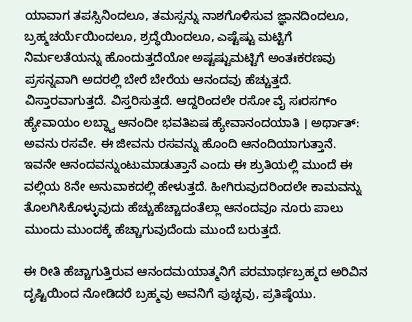ಯಾವಾಗ ತಪಸ್ಸಿನಿಂದಲೂ, ತಮಸ್ಸನ್ನು ನಾಶಗೊಳಿಸುವ ಜ್ಞಾನದಿಂದಲೂ, ಬ್ರಹ್ಮಚರ್ಯೆಯಿಂದಲೂ, ಶ್ರದ್ಧೆಯಿಂದಲೂ, ಎಷ್ಟೆಷ್ಟು ಮಟ್ಟಿಗೆ ನಿರ್ಮಲತೆಯನ್ನು ಹೊಂದುತ್ತದೆಯೋ ಅಷ್ಟಷ್ಟುಮಟ್ಟಿಗೆ ಅಂತಃಕರಣವು ಪ್ರಸನ್ನವಾಗಿ ಅದರಲ್ಲಿ ಬೇರೆ ಬೇರೆಯ ಆನಂದವು ಹೆಚ್ಚುತ್ತದೆ. ವಿಸ್ತಾರವಾಗುತ್ತದೆ. ವಿಸ್ತರಿಸುತ್ತದೆ. ಆದ್ದರಿಂದಲೇ ರಸೋ ವೈ ಸಃರಸಗ್ಂ ಹ್ಯೇವಾಯಂ ಲಬ್ಧ್ವಾ ಆನಂದೀ ಭವತಿಏಷ ಹ್ಯೇವಾನಂದಯಾತಿ । ಅರ್ಥಾತ್: ಅವನು ರಸವೇ. ಈ ಜೀವನು ರಸವನ್ನು ಹೊಂದಿ ಆನಂದಿಯಾಗುತ್ತಾನೆ. ಇವನೇ ಆನಂದವನ್ನುಂಟುಮಾಡುತ್ತಾನೆ ಎಂದು ಈ ಶ್ರುತಿಯಲ್ಲಿ ಮುಂದೆ ಈ ವಲ್ಲಿಯ 8ನೇ ಅನುವಾಕದಲ್ಲಿ ಹೇಳುತ್ತದೆ. ಹೀಗಿರುವುದರಿಂದಲೇ ಕಾಮವನ್ನು ತೊಲಗಿಸಿಕೊಳ್ಳುವುದು ಹೆಚ್ಚುಹೆಚ್ಚಾದಂತೆಲ್ಲಾ ಆನಂದವೂ ನೂರು ಪಾಲು ಮುಂದು ಮುಂದಕ್ಕೆ ಹೆಚ್ಚಾಗುವುದೆಂದು ಮುಂದೆ ಬರುತ್ತದೆ.

ಈ ರೀತಿ ಹೆಚ್ಚಾಗುತ್ತಿರುವ ಆನಂದಮಯಾತ್ಮನಿಗೆ ಪರಮಾರ್ಥಬ್ರಹ್ಮದ ಅರಿವಿನ ದೃಷ್ಟಿಯಿಂದ ನೋಡಿದರೆ ಬ್ರಹ್ಮವು ಅವನಿಗೆ ಪುಚ್ಛವು, ಪ್ರತಿಷ್ಠೆಯು.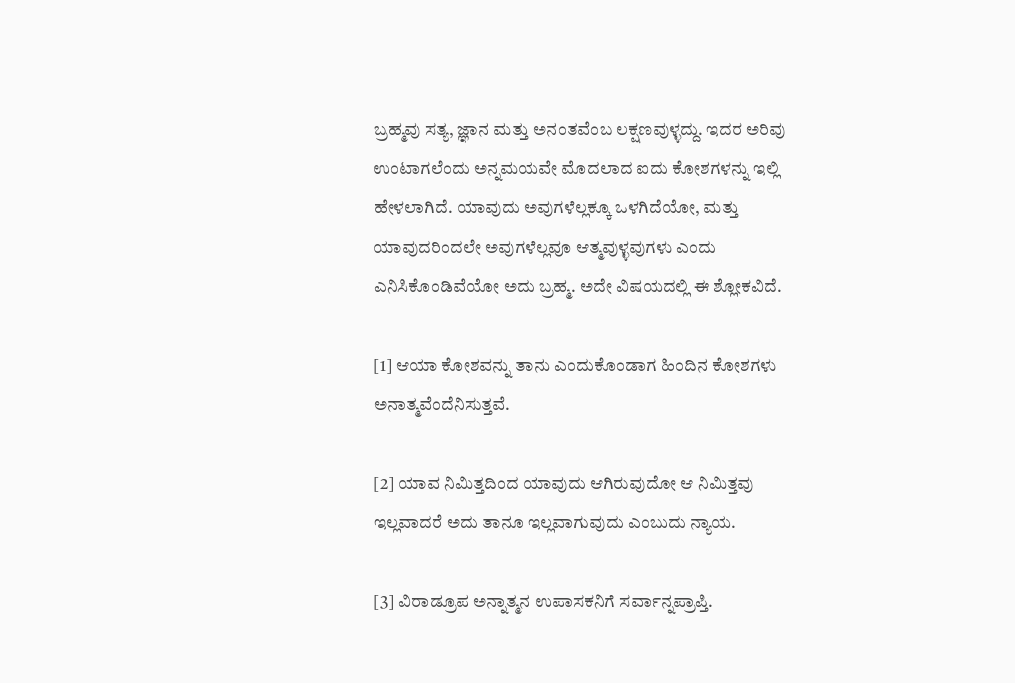ಬ್ರಹ್ಮವು ಸತ್ಯ, ಜ್ಞಾನ ಮತ್ತು ಅನಂತವೆಂಬ ಲಕ್ಷಣವುಳ್ಳದ್ದು. ಇದರ ಅರಿವು ಉಂಟಾಗಲೆಂದು ಅನ್ನಮಯವೇ ಮೊದಲಾದ ಐದು ಕೋಶಗಳನ್ನು ಇಲ್ಲಿ ಹೇಳಲಾಗಿದೆ. ಯಾವುದು ಅವುಗಳೆಲ್ಲಕ್ಕೂ ಒಳಗಿದೆಯೋ, ಮತ್ತು ಯಾವುದರಿಂದಲೇ ಅವುಗಳೆಲ್ಲವೂ ಆತ್ಮವುಳ್ಳವುಗಳು ಎಂದು ಎನಿಸಿಕೊಂಡಿವೆಯೋ ಅದು ಬ್ರಹ್ಮ. ಅದೇ ವಿಷಯದಲ್ಲಿ ಈ ಶ್ಲೋಕವಿದೆ.

[1] ಆಯಾ ಕೋಶವನ್ನು ತಾನು ಎಂದುಕೊಂಡಾಗ ಹಿಂದಿನ ಕೋಶಗಳು ಅನಾತ್ಮವೆಂದೆನಿಸುತ್ತವೆ.

[2] ಯಾವ ನಿಮಿತ್ತದಿಂದ ಯಾವುದು ಆಗಿರುವುದೋ ಆ ನಿಮಿತ್ತವು ಇಲ್ಲವಾದರೆ ಅದು ತಾನೂ ಇಲ್ಲವಾಗುವುದು ಎಂಬುದು ನ್ಯಾಯ.

[3] ವಿರಾಡ್ರೂಪ ಅನ್ನಾತ್ಮನ ಉಪಾಸಕನಿಗೆ ಸರ್ವಾನ್ನಪ್ರಾಪ್ತಿ.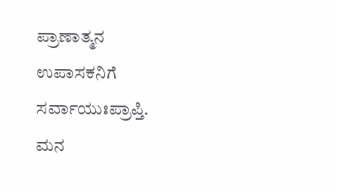ಪ್ರಾಣಾತ್ಮನ ಉಪಾಸಕನಿಗೆ ಸರ್ವಾಯುಃಪ್ರಾಪ್ತಿ. ಮನ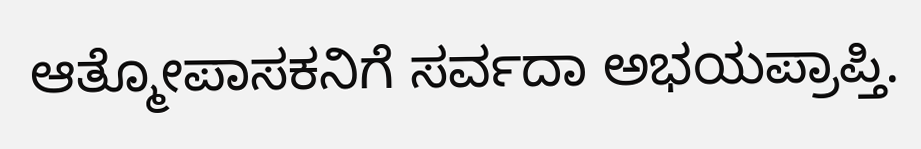ಆತ್ಮೋಪಾಸಕನಿಗೆ ಸರ್ವದಾ ಅಭಯಪ್ರಾಪ್ತಿ.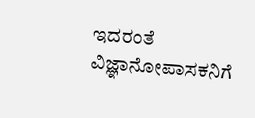ಇದರಂತೆ ವಿಜ್ಞಾನೋಪಾಸಕನಿಗೆ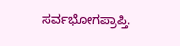ಸರ್ವಭೋಗಪ್ರಾಪ್ತಿ.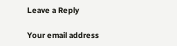Leave a Reply

Your email address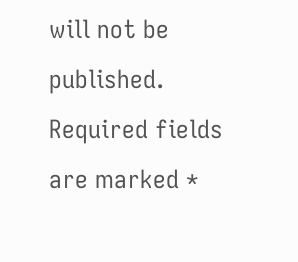will not be published. Required fields are marked *